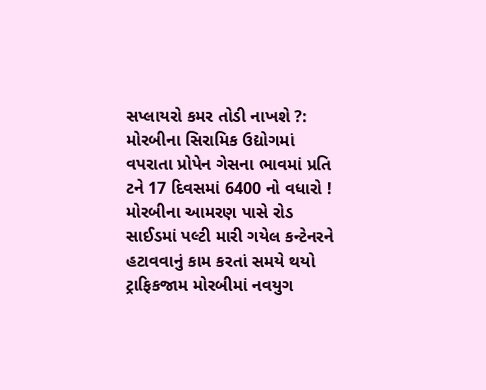સપ્લાયરો કમર તોડી નાખશે ?: મોરબીના સિરામિક ઉદ્યોગમાં વપરાતા પ્રોપેન ગેસના ભાવમાં પ્રતિ ટને 17 દિવસમાં 6400 નો વધારો ! મોરબીના આમરણ પાસે રોડ સાઈડમાં પલ્ટી મારી ગયેલ કન્ટેનરને હટાવવાનું કામ કરતાં સમયે થયો ટ્રાફિકજામ મોરબીમાં નવયુગ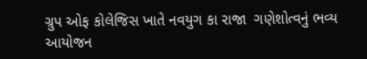ગ્રુપ ઓફ કોલેજિસ ખાતે નવયુગ કા રાજા  ગણેશોત્વનું ભવ્ય આયોજન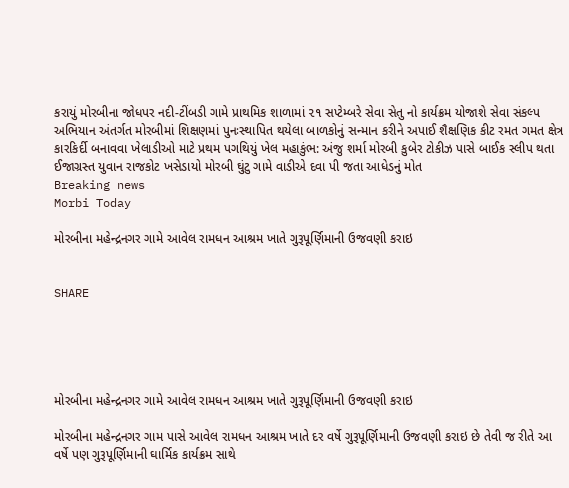કરાયું મોરબીના જોધપર નદી-ટીંબડી ગામે પ્રાથમિક શાળામાં ૨૧ સપ્ટેમ્બરે સેવા સેતુ નો કાર્યક્રમ યોજાશે સેવા સંકલ્પ અભિયાન અંતર્ગત મોરબીમાં શિક્ષણમાં પુનઃસ્થાપિત થયેલા બાળકોનું સન્માન કરીને અપાઈ શૈક્ષણિક કીટ રમત ગમત ક્ષેત્ર કારકિર્દી બનાવવા ખેલાડીઓ માટે પ્રથમ પગથિયું ખેલ મહાકુંભ: અંજુ શર્મા મોરબી કુબેર ટોકીઝ પાસે બાઈક સ્લીપ થતા ઈજાગ્રસ્ત યુવાન રાજકોટ ખસેડાયો મોરબી ઘુંટુ ગામે વાડીએ દવા પી જતા આધેડનું મોત
Breaking news
Morbi Today

મોરબીના મહેન્દ્રનગર ગામે આવેલ રામધન આશ્રમ ખાતે ગુરૂપૂર્ણિમાની ઉજવણી કરાઇ


SHARE





મોરબીના મહેન્દ્રનગર ગામે આવેલ રામધન આશ્રમ ખાતે ગુરૂપૂર્ણિમાની ઉજવણી કરાઇ

મોરબીના મહેન્દ્રનગર ગામ પાસે આવેલ રામધન આશ્રમ ખાતે દર વર્ષે ગુરૂપૂર્ણિમાની ઉજવણી કરાઇ છે તેવી જ રીતે આ વર્ષે પણ ગુરૂપૂર્ણિમાની ઘાર્મિક કાર્યક્રમ સાથે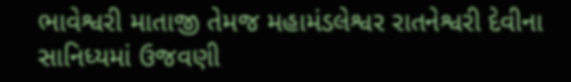ભાવેશ્વરી માતાજી તેમજ મહામંડલેશ્વર રાતનેશ્વરી દેવીના સાનિધ્યમાં ઉજવણી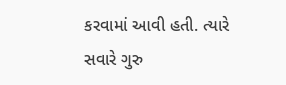કરવામાં આવી હતી. ત્યારે સવારે ગુરુ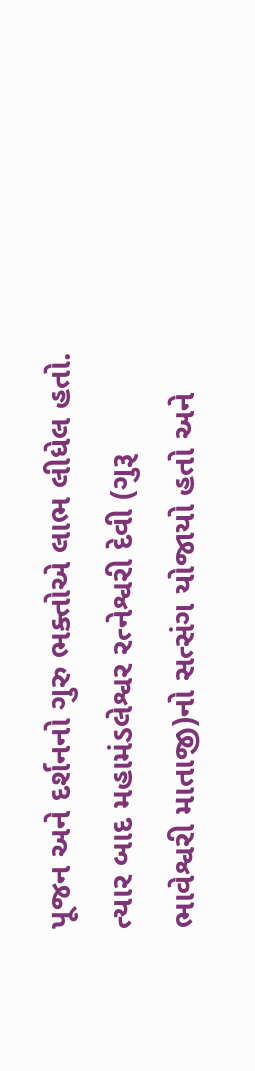પૂજન અને દર્શનનો ગુરુ ભક્તોએ લાભ લીધેલ હતો. ત્યાર બાદ મહામંડલેશ્વર રત્નેશ્વરી દેવી (ગુરૂ ભાવેશ્વરી માતાજી)નો સત્સંગ યોજાયો હતો અને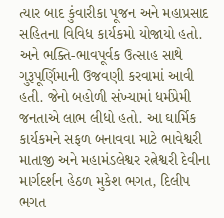ત્યાર બાદ કુંવારીકા પૂજન અને મહાપ્રસાદ સહિતના વિવિધ કાર્યકમો યોજાયો હતો. અને ભક્તિ-ભાવપૂર્વક ઉત્સાહ સાથે ગુરૂપૂર્ણિમાની ઉજવણી કરવામાં આવી હતી. જેનો બહોળી સંખ્યામાં ધર્મપ્રેમી જનતાએ લાભ લીધો હતો. આ ઘાર્મિક કાર્યકમને સફળ બનાવવા માટે ભાવેશ્વરી માતાજી અને મહામંડલેશ્વર રત્નેશ્વરી દેવીના માર્ગદર્શન હેઠળ મુકેશ ભગત, દિલીપ ભગત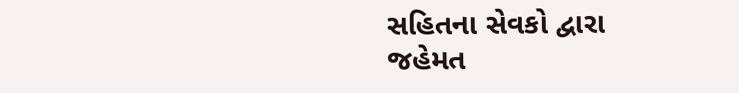સહિતના સેવકો દ્વારા જહેમત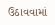ઉઠાવવામાં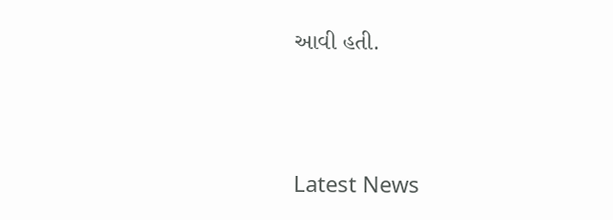આવી હતી.




Latest News